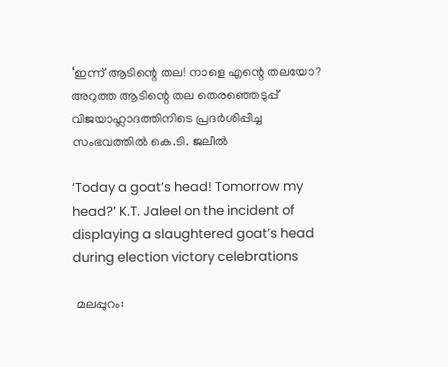‘ഇന്ന് ആടിന്റെ തല! നാളെ എന്റെ തലയോ? അറുത്ത ആടിന്റെ തല തെരഞ്ഞെടുപ്പ് വിജയാഹ്ലാദത്തിനിടെ പ്രദർശിപ്പിച്ച സംഭവത്തിൽ കെ.ടി. ജലീൽ

‘Today a goat’s head! Tomorrow my head?’ K.T. Jaleel on the incident of displaying a slaughtered goat’s head during election victory celebrations

 മലപ്പുറം: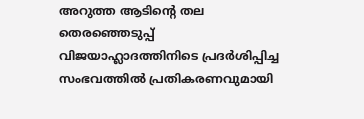അറുത്ത ആടിന്റെ തല തെരഞ്ഞെടുപ്പ് വിജയാഹ്ലാദത്തിനിടെ പ്രദർശിപ്പിച്ച സംഭവത്തിൽ പ്രതികരണവുമായി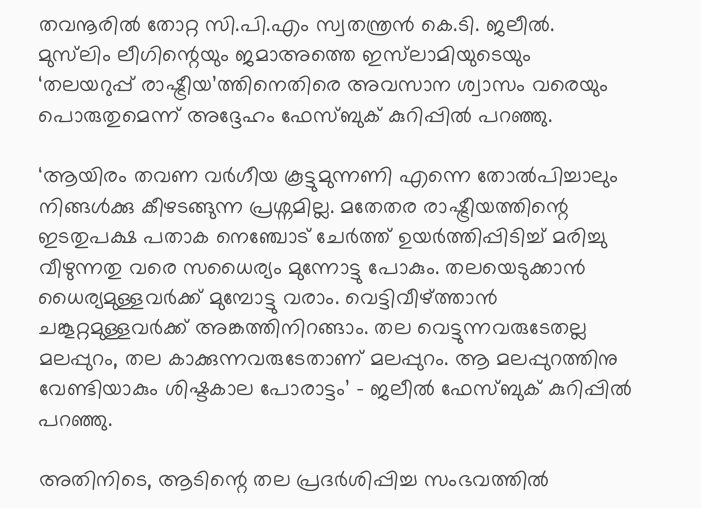തവനൂരിൽ തോറ്റ സി.പി.എം സ്വതന്ത്രൻ കെ.ടി. ജലീൽ. മുസ്‍ലിം ലീഗിന്റെയും ജമാഅത്തെ ഇസ്‍ലാമിയുടെയും ‘തലയറുപ്പ് രാഷ്ട്രീയ’ത്തിനെതിരെ അവസാന ശ്വാസം വരെയും പൊരുതുമെന്ന് അദ്ദേഹം ഫേസ്ബുക് കുറിപ്പിൽ പറഞ്ഞു.

‘ആയിരം തവണ വർഗീയ കൂട്ടുമുന്നണി എന്നെ തോൽപിച്ചാലും നിങ്ങൾക്കു കീഴടങ്ങുന്ന പ്രശ്നമില്ല. മതേതര രാഷ്ട്രീയത്തിന്റെ ഇടതുപക്ഷ പതാക നെഞ്ചോട് ചേർത്ത് ഉയർത്തിപ്പിടിച്ച് മരിച്ചു വീഴുന്നതു വരെ സധൈര്യം മുന്നോട്ടു പോകും. തലയെടുക്കാൻ ധൈര്യമുള്ളവർക്ക് മുമ്പോട്ടു വരാം. വെട്ടിവീഴ്ത്താൻ ചങ്കൂറ്റമുള്ളവർക്ക് അങ്കത്തിനിറങ്ങാം. തല വെട്ടുന്നവരുടേതല്ല മലപ്പുറം, തല കാക്കുന്നവരുടേതാണ് മലപ്പുറം. ആ മലപ്പുറത്തിനു വേണ്ടിയാകും ശിഷ്ടകാല പോരാട്ടം’ - ജലീൽ ഫേസ്ബുക് കുറിപ്പിൽ പറഞ്ഞു.

അതിനിടെ, ആടിന്റെ തല പ്രദർശിപ്പിച്ച സംഭവത്തിൽ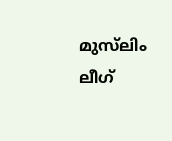മുസ്‌ലിം ലീഗ്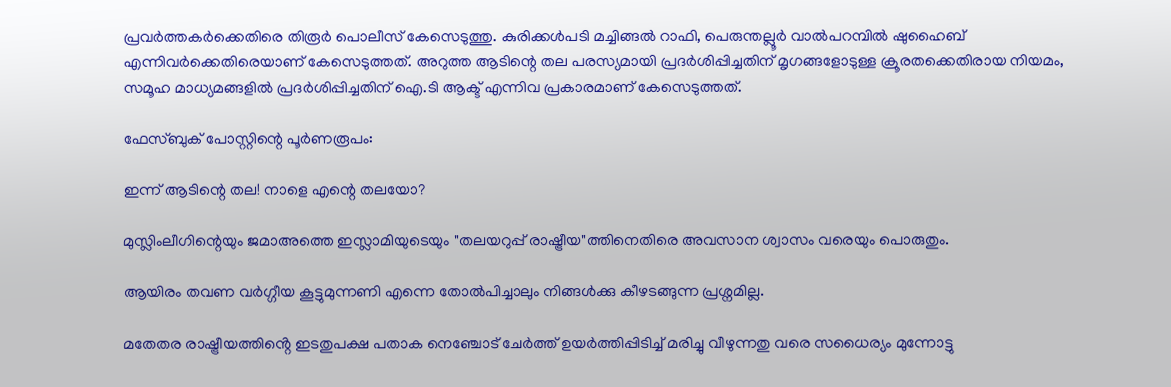പ്രവർത്തകർക്കെതിരെ തിരൂർ പൊലീസ് കേസെടുത്തു. കുരിക്കൾപടി മച്ചിങ്ങൽ റാഫി, പെരുന്തല്ലൂർ വാൽപറമ്പിൽ ഷുഹൈബ് എന്നിവർക്കെതിരെയാണ് കേസെടുത്തത്. അറുത്ത ആടിന്റെ തല പരസ്യമായി പ്രദർശിപ്പിച്ചതിന് മൃഗങ്ങളോടുള്ള ക്രൂരതക്കെതിരായ നിയമം, സമൂഹ മാധ്യമങ്ങളിൽ പ്രദർശിപ്പിച്ചതിന് ഐ.ടി ആക്ട് എന്നിവ പ്രകാരമാണ് കേസെടുത്തത്.

ഫേസ്ബുക് പോസ്റ്റിന്റെ പൂർണരൂപം:

ഇന്ന് ആടിന്റെ തല! നാളെ എന്റെ തലയോ?

മുസ്ലിംലീഗിന്റെയും ജമാഅത്തെ ഇസ്ലാമിയുടെയും "തലയറുപ്പ് രാഷ്ട്രീയ"ത്തിനെതിരെ അവസാന ശ്വാസം വരെയും പൊരുതും.

ആയിരം തവണ വർഗ്ഗീയ കൂട്ടുമുന്നണി എന്നെ തോൽപിച്ചാലും നിങ്ങൾക്കു കീഴടങ്ങുന്ന പ്രശ്നമില്ല.

മതേതര രാഷ്ട്രീയത്തിൻ്റെ ഇടതുപക്ഷ പതാക നെഞ്ചോട് ചേർത്ത് ഉയർത്തിപ്പിടിച്ച് മരിച്ചു വീഴുന്നതു വരെ സധൈര്യം മുന്നോട്ടു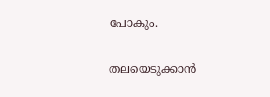പോകും.

തലയെടുക്കാൻ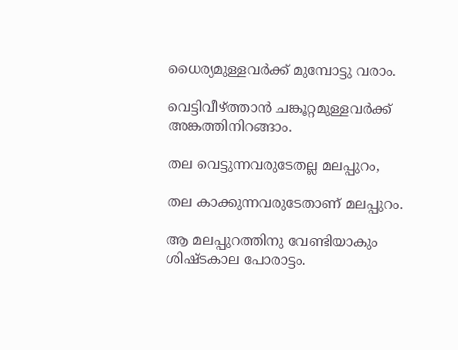ധൈര്യമുള്ളവർക്ക് മുമ്പോട്ടു വരാം.

വെട്ടിവീഴ്ത്താൻ ചങ്കൂറ്റമുള്ളവർക്ക് അങ്കത്തിനിറങ്ങാം.

തല വെട്ടുന്നവരുടേതല്ല മലപ്പുറം,

തല കാക്കുന്നവരുടേതാണ് മലപ്പുറം.

ആ മലപ്പുറത്തിനു വേണ്ടിയാകും ശിഷ്ടകാല പോരാട്ടം.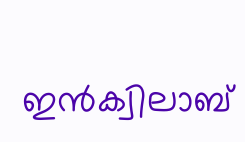ഇൻക്വിലാബ്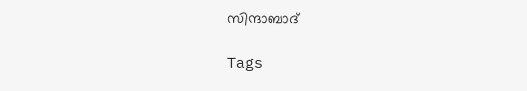സിന്ദാബാദ്

Tags